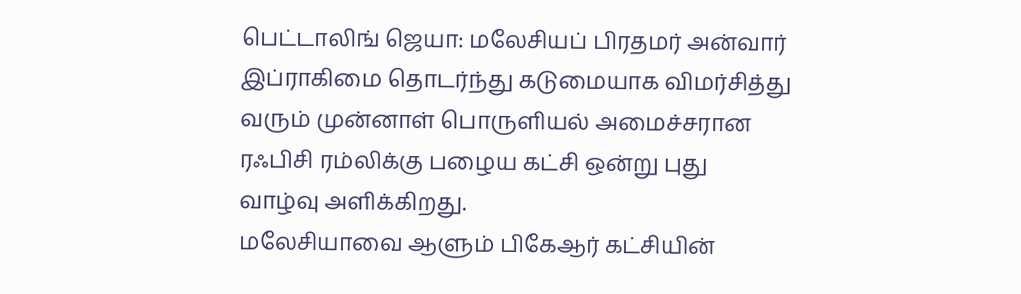பெட்டாலிங் ஜெயா: மலேசியப் பிரதமர் அன்வார் இப்ராகிமை தொடர்ந்து கடுமையாக விமர்சித்து வரும் முன்னாள் பொருளியல் அமைச்சரான ரஃபிசி ரம்லிக்கு பழைய கட்சி ஒன்று புது வாழ்வு அளிக்கிறது.
மலேசியாவை ஆளும் பிகேஆர் கட்சியின்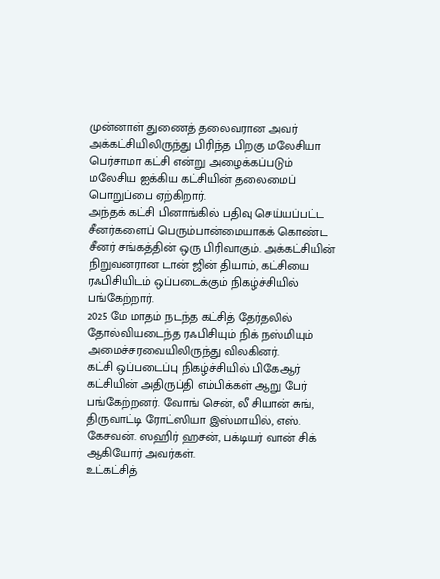முன்னாள் துணைத் தலைவரான அவர் அக்கட்சியிலிருந்து பிரிந்த பிறகு மலேசியா பெர்சாமா கட்சி என்று அழைக்கப்படும் மலேசிய ஐக்கிய கட்சியின் தலைமைப் பொறுப்பை ஏற்கிறார்.
அந்தக் கட்சி பினாங்கில் பதிவு செய்யப்பட்ட சீனர்களைப் பெரும்பான்மையாகக் கொண்ட சீனர் சங்கத்தின் ஒரு பிரிவாகும். அக்கட்சியின் நிறுவனரான டான் ஜின் தியாம், கட்சியை ரஃபிசியிடம் ஒப்படைக்கும் நிகழ்ச்சியில் பங்கேற்றார்.
2025 மே மாதம் நடந்த கட்சித் தேர்தலில் தோல்வியடைந்த ரஃபிசியும் நிக் நஸ்மியும் அமைச்சரவையிலிருந்து விலகினர்.
கட்சி ஒப்படைப்பு நிகழ்ச்சியில் பிகேஆர் கட்சியின் அதிருப்தி எம்பிக்கள் ஆறு பேர் பங்கேற்றனர். வோங் சென், லீ சியான் சுங், திருவாட்டி ரோட்ஸியா இஸ்மாயில், எஸ். கேசவன். ஸஹிர் ஹசன், பக்டியர் வான் சிக் ஆகியோர் அவர்கள்.
உட்கட்சித்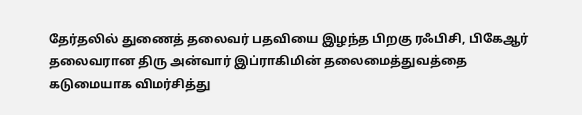தேர்தலில் துணைத் தலைவர் பதவியை இழந்த பிறகு ரஃபிசி, பிகேஆர் தலைவரான திரு அன்வார் இப்ராகிமின் தலைமைத்துவத்தை கடுமையாக விமர்சித்து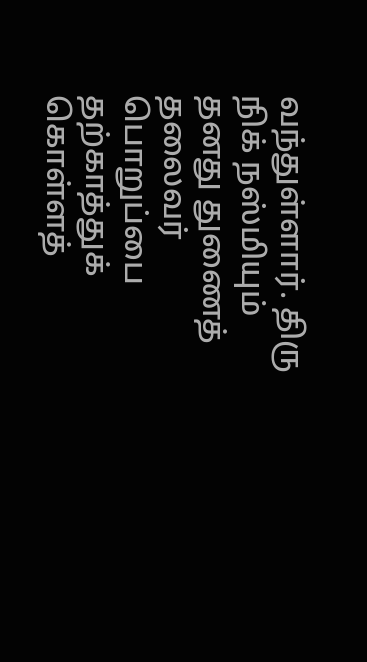வந்துள்ளார். திரு நிக் நஸ்மியும் தனது துணைத் தலைவர் பொறுப்பை தற்காத்துக் கொள்ளத்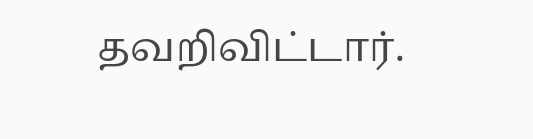தவறிவிட்டார்.